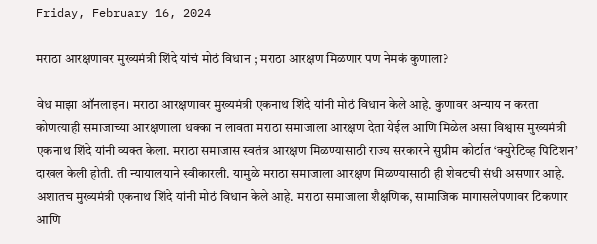Friday, February 16, 2024

मराठा आरक्षणावर मुख्यमंत्री शिंदे यांचं मोठं विधान ; मराठा आरक्षण मिळणार पण नेमकं कुणाला?

वेध माझा ऑनलाइन। मराठा आरक्षणावर मुख्यमंत्री एकनाथ शिंदे यांनी मोठं विधान केले आहे. कुणावर अन्याय न करता कोणत्याही समाजाच्या आरक्षणाला धक्का न लावता मराठा समाजाला आरक्षण देता येईल आणि मिळेल असा विश्वास मुख्यमंत्री एकनाथ शिंदे यांनी व्यक्त केला. मराठा समाजास स्वतंत्र आरक्षण मिळण्यासाठी राज्य सरकारने सुप्रीम कोर्टात ‘क्युरेटिव्ह पिटिशन’ दाखल केली होती. ती न्यायालयाने स्वीकारली. यामुळे मराठा समाजाला आरक्षण मिळण्यासाठी ही शेवटची संधी असणार आहे. अशातच मुख्यमंत्री एकनाथ शिंदे यांनी मोठं विधान केले आहे. मराठा समाजाला शैक्षणिक, सामाजिक मागासलेपणावर टिकणार आणि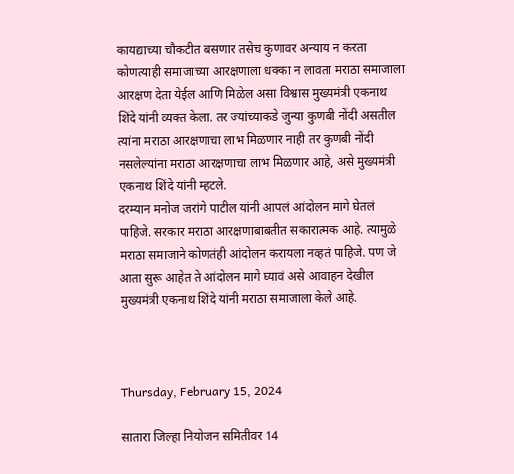कायद्याच्या चौकटीत बसणार तसेच कुणावर अन्याय न करता कोणत्याही समाजाच्या आरक्षणाला धक्का न लावता मराठा समाजाला आरक्षण देता येईल आणि मिळेल असा विश्वास मुख्यमंत्री एकनाथ शिंदे यांनी व्यक्त केला. तर ज्यांच्याकडे जुन्या कुणबी नोंदी असतील त्यांना मराठा आरक्षणाचा लाभ मिळणार नाही तर कुणबी नोंदी नसलेल्यांना मराठा आरक्षणाचा लाभ मिळणार आहे, असे मुख्यमंत्री एकनाथ शिंदे यांनी म्हटले.
दरम्यान मनोज जरांगे पाटील यांनी आपलं आंदोलन मागे घेतलं पाहिजे. सरकार मराठा आरक्षणाबाबतीत सकारात्मक आहे. त्यामुळे मराठा समाजाने कोणतंही आंदोलन करायला नव्हतं पाहिजे. पण जे आता सुरू आहेत ते आंदोलन मागे घ्यावं असे आवाहन देखील मुख्यमंत्री एकनाथ शिंदे यांनी मराठा समाजाला केले आहे.



Thursday, February 15, 2024

सातारा जिल्हा नियोजन समितीवर 14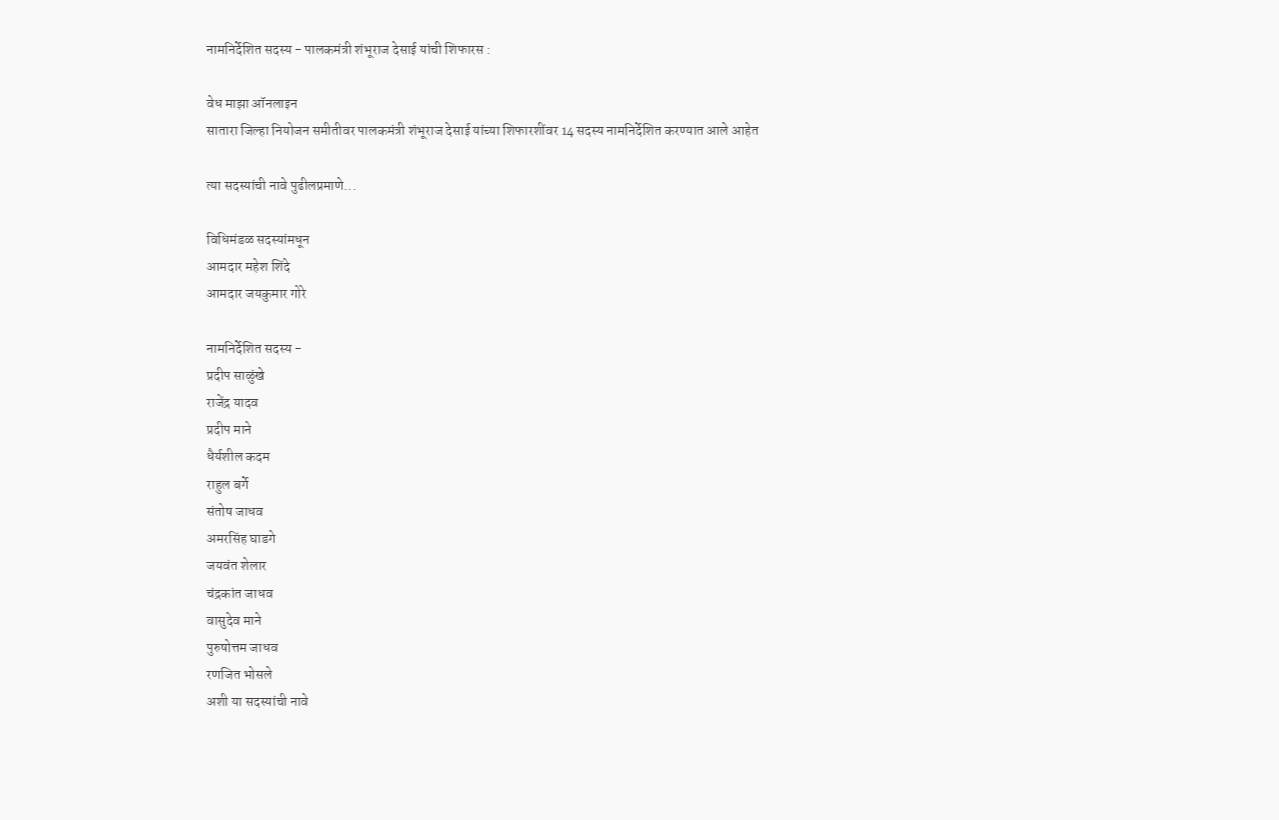नामनिर्देशित सदस्य - पालकमंत्री शंभूराज देसाई यांची शिफारस :

वेध माझा ऑनलाइन
सातारा जिल्हा नियोजन समीतीवर पालकमंत्री शंभूराज देसाई यांच्या शिफारशींवर 14 सदस्य नामनिर्देशित करण्यात आले आहेत

त्या सदस्यांची नावे पुढीलप्रमाणे...

विधिमंडळ सदस्यांमधून
आमदार महेश शिंदे
आमदार जयकुमार गोरे

नामनिर्देशित सदस्य -
प्रदीप साळुंखे
राजेंद्र यादव
प्रदीप माने
धैर्यशील कदम
राहुल बर्गे
संतोष जाधव
अमरसिंह घाडगे
जयवंत शेलार
चंद्रकांत जाधव
वासुदेव माने
पुरुषोत्तम जाधव
रणजित भोसले
अशी या सदस्यांची नावे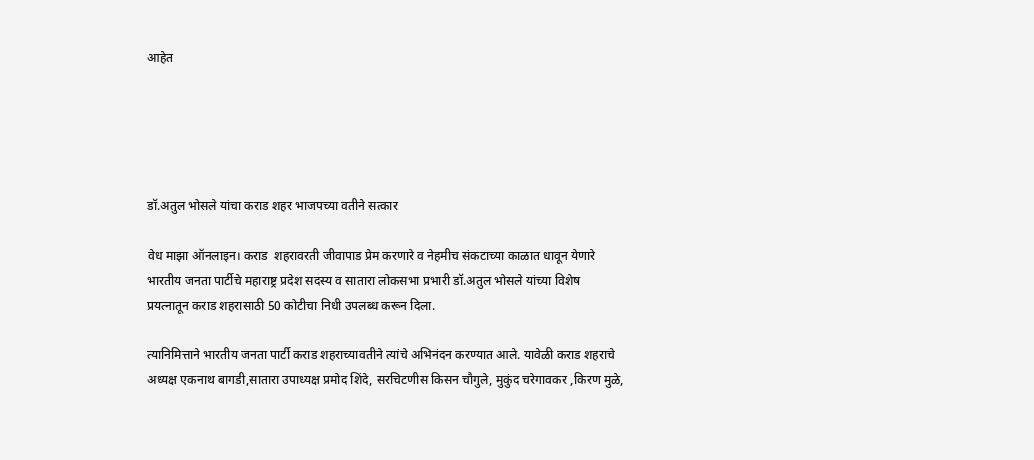आहेत





डॉ.अतुल भोसले यांचा कराड शहर भाजपच्या वतीने सत्कार

वेध माझा ऑनलाइन। कराड  शहरावरती जीवापाड प्रेम करणारे व नेहमीच संकटाच्या काळात धावून येणारे भारतीय जनता पार्टीचे महाराष्ट्र प्रदेश सदस्य व सातारा लोकसभा प्रभारी डॉ.अतुल भोसले यांच्या विशेष प्रयत्नातून कराड शहरासाठी 50 कोटीचा निधी उपलब्ध करून दिला.

त्यानिमित्ताने भारतीय जनता पार्टी कराड शहराच्यावतीने त्यांचे अभिनंदन करण्यात आले. यावेळी कराड शहराचे अध्यक्ष एकनाथ बागडी,सातारा उपाध्यक्ष प्रमोद शिंदे, सरचिटणीस किसन चौगुले, मुकुंद चरेगावकर ,किरण मुळे,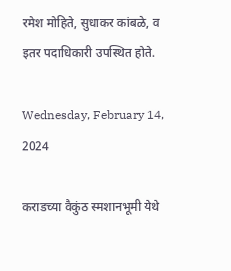रमेश मोहिते, सुधाकर कांबळे, व इतर पदाधिकारी उपस्थित होते.

Wednesday, February 14, 2024

कराडच्या वैकुंठ स्मशानभूमी येथे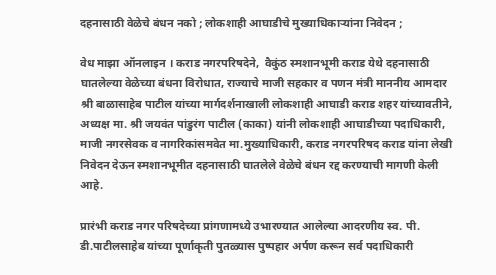दहनासाठी वेळेचे बंधन नको ; लोकशाही आघाडीचे मुख्याधिकाऱ्यांना निवेदन ;

वेध माझा ऑनलाइन । कराड नगरपरिषदेने,  वैकुंठ स्मशानभूमी कराड येथे दहनासाठी घातलेल्या वेळेच्या बंधना विरोधात, राज्याचे माजी सहकार व पणन मंत्री माननीय आमदार श्री बाळासाहेब पाटील यांच्या मार्गदर्शनाखाली लोकशाही आघाडी कराड शहर यांच्यावतीने, अध्यक्ष मा. श्री जयवंत पांडुरंग पाटील (काका) यांनी लोकशाही आघाडीच्या पदाधिकारी, माजी नगरसेवक व नागरिकांसमवेत मा.मुख्याधिकारी, कराड नगरपरिषद कराड यांना लेखी निवेदन देऊन स्मशानभूमीत दहनासाठी घातलेले वेळेचे बंधन रद्द करण्याची मागणी केली आहे.

प्रारंभी कराड नगर परिषदेच्या प्रांगणामध्ये उभारण्यात आलेल्या आदरणीय स्व. पी. डी.पाटीलसाहेब यांच्या पूर्णाकृती पुतळ्यास पुष्पहार अर्पण करून सर्व पदाधिकारी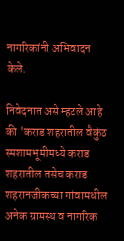नागरिकांनी अभिवादन केले.

निवेदनात असे म्हटले आहे की 'कराड शहरातील वैकुंठ स्मशामभूमीमध्ये कराड शहरातील तसेच कराड शहरानजीकच्या गांवामधील अनेक ग्रामस्थ व नागरिक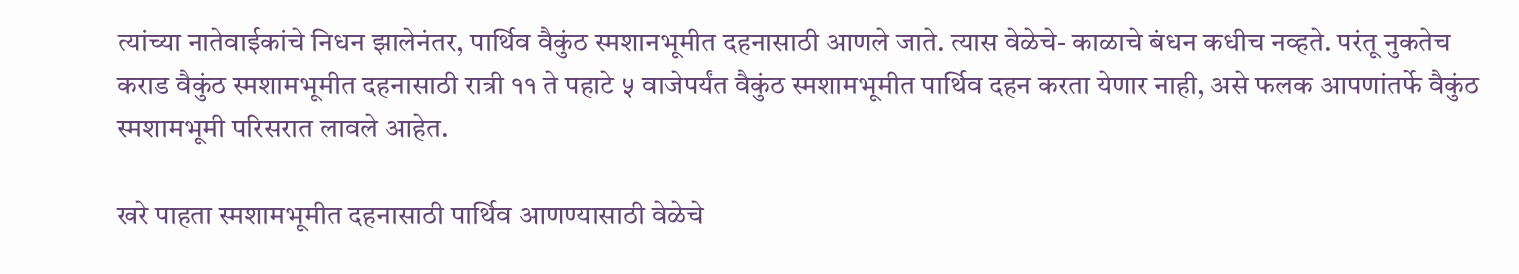त्यांच्या नातेवाईकांचे निधन झालेनंतर, पार्थिव वैकुंठ स्मशानभूमीत दहनासाठी आणले जाते. त्यास वेळेचे- काळाचे बंधन कधीच नव्हते. परंतू नुकतेच कराड वैकुंठ स्मशामभूमीत दहनासाठी रात्री ११ ते पहाटे ५ वाजेपर्यंत वैकुंठ स्मशामभूमीत पार्थिव दहन करता येणार नाही, असे फलक आपणांतर्फे वैकुंठ स्मशामभूमी परिसरात लावले आहेत.

खरे पाहता स्मशामभूमीत दहनासाठी पार्थिव आणण्यासाठी वेळेचे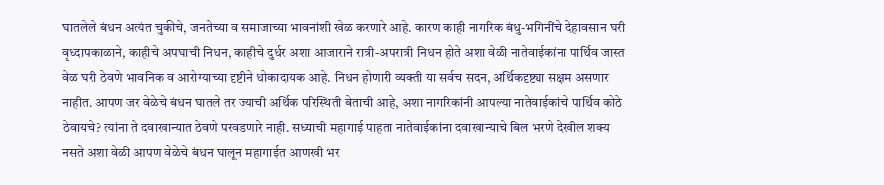घातलेले बंधन अत्यंत चुकीचे, जनतेच्या व समाजाच्या भावनांशी खेळ करणारे आहे. कारण काही नागरिक बंधु-भगिनींचे देहावसान घरी वृध्दापकाळाने, काहीचे अपघाची निधन, काहीचे दुर्धर अशा आजाराने रात्री-अपरात्री निधन होते अशा वेळी नातेवाईकांना पार्थिव जास्त वेळ घरी ठेवणे भावनिक व आरोग्याच्या दृष्टीने धोकादायक आहे. निधन होणारी व्यक्ती या सर्वच सदन, अर्थिकदृष्ट्या सक्षम असणार नाहीत. आपण जर वेळेचे बंधन घातले तर ज्याची अर्थिक परिस्थिती बेताची आहे, अशा नागरिकांनी आपल्या नातेवाईकांचे पार्थिव कोठे ठेवायचे? त्यांना ते दवाखान्यात ठेवणे परवडणारे नाही. सध्याची महागाई पाहता नातेवाईकांना दवाखान्याचे बिल भरणे देखील शक्य नसते अशा वेळी आपण वेळेचे बंधन घालून महागाईत आणखी भर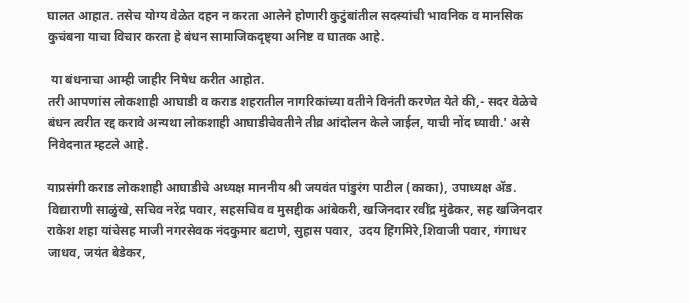घालत आहात. तसेच योग्य वेळेत दहन न करता आलेने होणारी कुटुंबांतील सदस्यांची भावनिक व मानसिक कुचंबना याचा विचार करता हे बंधन सामाजिकदृष्ट्या अनिष्ट व घातक आहे.

 या बंधनाचा आम्ही जाहीर निषेध करीत आहोत.
तरी आपणांस लोकशाही आघाडी व कराड शहरातील नागरिकांच्या वतीने विनंती करणेत येते की,- सदर वेळेचे बंधन त्वरीत रद्द करावे अन्यथा लोकशाही आघाडीचेवतीने तीव्र आंदोलन केले जाईल, याची नोंद घ्यावी.' असे निवेदनात म्हटले आहे.

याप्रसंगी कराड लोकशाही आघाडीचे अध्यक्ष माननीय श्री जयवंत पांडुरंग पाटील (काका), उपाध्यक्ष ॲड. विद्याराणी साळुंखे, सचिव नरेंद्र पवार, सहसचिव व मुसद्दीक आंबेकरी, खजिनदार रवींद्र मुंढेकर, सह खजिनदार राकेश शहा यांचेसह माजी नगरसेवक नंदकुमार बटाणे, सुहास पवार,  उदय हिंगमिरे,शिवाजी पवार, गंगाधर जाधव, जयंत बेडेकर,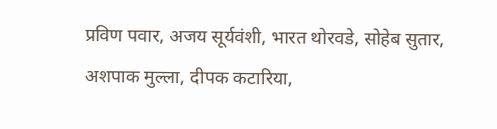प्रविण पवार, अजय सूर्यवंशी, भारत थोरवडे, सोहेब सुतार, अशपाक मुल्ला, दीपक कटारिया,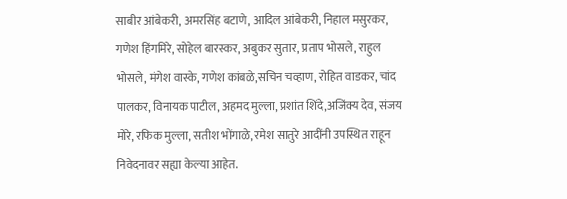साबीर आंबेकरी, अमरसिंह बटाणे, आदिल आंबेकरी, निहाल मसुरकर, गणेश हिंगमिरे, सोहेल बारस्कर, अबुकर सुतार, प्रताप भोसले, राहुल भोसले, मंगेश वास्के, गणेश कांबळे,सचिन चव्हाण, रोहित वाडकर, चांद पालकर, विनायक पाटील, अहमद मुल्ला, प्रशांत शिंदे,अजिंक्य देव, संजय मोरे, रफिक मुल्ला, सतीश भोंगाळे, रमेश सातुरे आदींनी उपस्थित राहून निवेदनावर सह्या केल्या आहेत.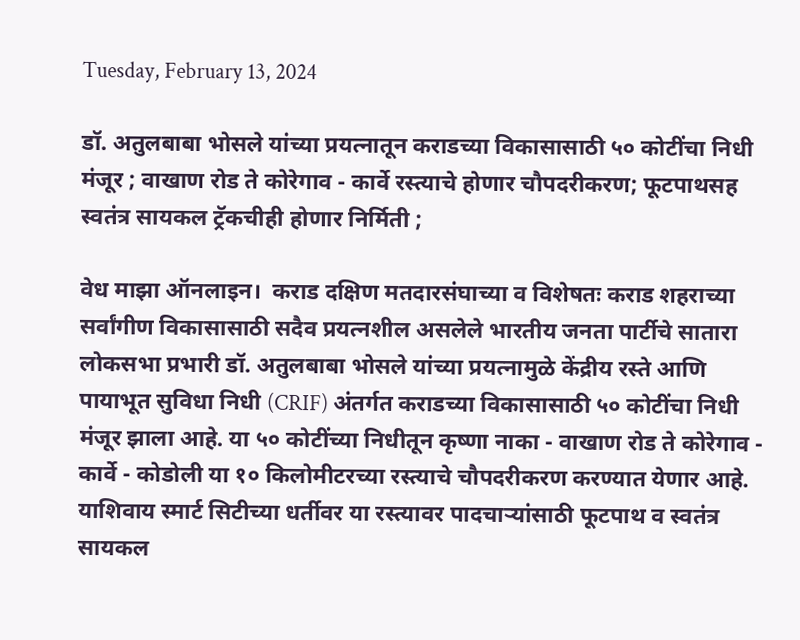Tuesday, February 13, 2024

डॉ. अतुलबाबा भोसले यांच्या प्रयत्नातून कराडच्या विकासासाठी ५० कोटींचा निधी मंजूर ; वाखाण रोड ते कोरेगाव - कार्वे रस्त्याचे होणार चौपदरीकरण; फूटपाथसह स्वतंत्र सायकल ट्रॅकचीही होणार निर्मिती ;

वेध माझा ऑनलाइन।  कराड दक्षिण मतदारसंघाच्या व विशेषतः कराड शहराच्या सर्वांगीण विकासासाठी सदैव प्रयत्नशील असलेले भारतीय जनता पार्टीचे सातारा लोकसभा प्रभारी डॉ. अतुलबाबा भोसले यांच्या प्रयत्नामुळे केंद्रीय रस्ते आणि पायाभूत सुविधा निधी (CRIF) अंतर्गत कराडच्या विकासासाठी ५० कोटींचा निधी मंजूर झाला आहे. या ५० कोटींच्या निधीतून कृष्णा नाका - वाखाण रोड ते कोरेगाव - कार्वे - कोडोली या १० किलोमीटरच्या रस्त्याचे चौपदरीकरण करण्यात येणार आहे. याशिवाय स्मार्ट सिटीच्या धर्तीवर या रस्त्यावर पादचाऱ्यांसाठी फूटपाथ व स्वतंत्र सायकल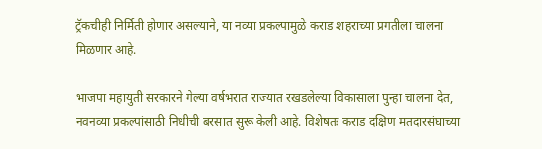ट्रॅकचीही निर्मिती होणार असल्याने, या नव्या प्रकल्पामुळे कराड शहराच्या प्रगतीला चालना मिळणार आहे.

भाजपा महायुती सरकारने गेल्या वर्षभरात राज्यात रखडलेल्या विकासाला पुन्हा चालना देत, नवनव्या प्रकल्पांसाठी निधीची बरसात सुरू केली आहे. विशेषतः कराड दक्षिण मतदारसंघाच्या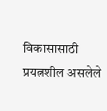विकासासाठी प्रयत्नशील असलेले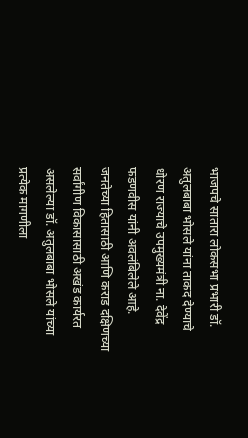भाजपचे सातारा लोकसभा प्रभारी डॉ. अतुलबाबा भोसले यांना ताकद देण्याचे धोरण राज्याचे उपमुख्यमंत्री ना. देवेंद्र फडणवीस यांनी अवलंबिलेले आहे. जनतेच्या हितासाठी आणि कराड दक्षिणच्या सर्वांगीण विकासासाठी अखंड कार्यरत असलेल्या डॉ. अतुलबाबा भोसले यांच्या प्रत्येक मागणीला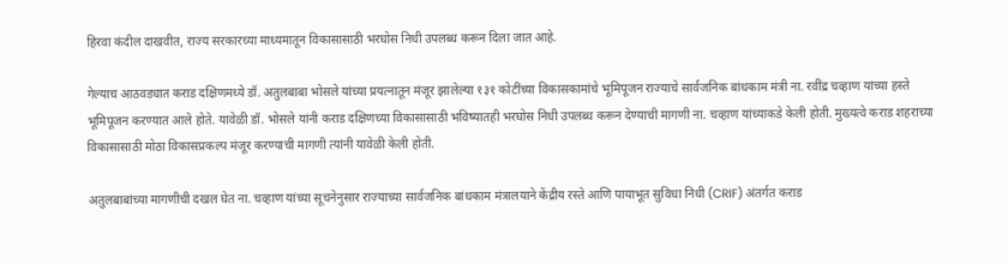हिरवा कंदील दाखवीत, राज्य सरकारच्या माध्यमातून विकासासाठी भरघोस निधी उपलब्ध करून दिला जात आहे.

गेल्याच आठवड्यात कराड दक्षिणमध्ये डॉ. अतुलबाबा भोसले यांच्या प्रयत्नातून मंजूर झालेल्या १३१ कोटींच्या विकासकामांचे भूमिपूजन राज्याचे सार्वजनिक बांधकाम मंत्री ना. रवींद्र चव्हाण यांच्या हस्ते भूमिपूजन करण्यात आले होते. यावेळी डॉ. भोसले यांनी कराड दक्षिणच्या विकासासाठी भविष्यातही भरघोस निधी उपलब्ध करून देण्याची मागणी ना. चव्हाण यांच्याकडे केली होती. मुख्यत्वे कराड शहराच्या विकासासाठी मोठा विकासप्रकल्प मंजूर करण्याची मागणी त्यांनी यावेळी केली होती.

अतुलबाबांच्या मागणीची दखल घेत ना. चव्हाण यांच्या सूचनेनुसार राज्याच्या सार्वजनिक बांधकाम मंत्रालयाने केंद्रीय रस्ते आणि पायाभूत सुविधा निधी (CRIF) अंतर्गत कराड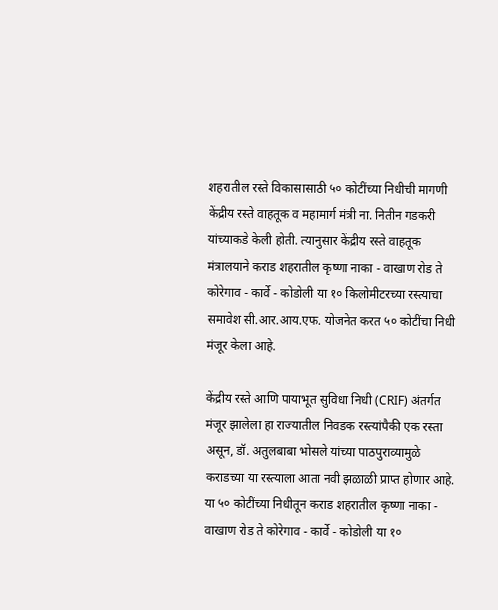शहरातील रस्ते विकासासाठी ५० कोटींच्या निधीची मागणी केंद्रीय रस्ते वाहतूक व महामार्ग मंत्री ना. नितीन गडकरी यांच्याकडे केली होती. त्यानुसार केंद्रीय रस्ते वाहतूक मंत्रालयाने कराड शहरातील कृष्णा नाका - वाखाण रोड ते कोरेगाव - कार्वे - कोडोली या १० किलोमीटरच्या रस्त्याचा समावेश सी.आर.आय.एफ. योजनेत करत ५० कोटींचा निधी मंजूर केला आहे.

केंद्रीय रस्ते आणि पायाभूत सुविधा निधी (CRIF) अंतर्गत मंजूर झालेला हा राज्यातील निवडक रस्त्यांपैकी एक रस्ता असून, डॉ. अतुलबाबा भोसले यांच्या पाठपुराव्यामुळे कराडच्या या रस्त्याला आता नवी झळाळी प्राप्त होणार आहे. या ५० कोटींच्या निधीतून कराड शहरातील कृष्णा नाका - वाखाण रोड ते कोरेगाव - कार्वे - कोडोली या १०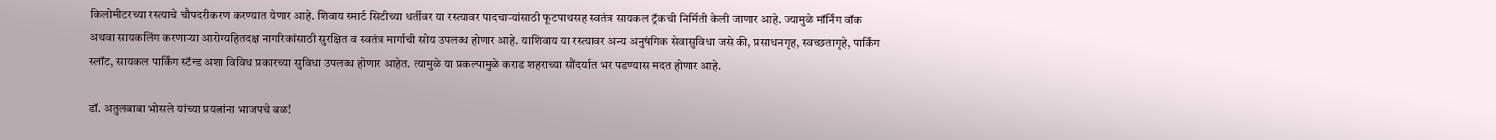किलोमीटरच्या रस्त्याचे चौपदरीकरण करण्यात येणार आहे. शिवाय स्मार्ट सिटीच्या धर्तीवर या रस्त्यावर पादचाऱ्यांसाठी फूटपाथसह स्वतंत्र सायकल ट्रॅकची निर्मिती केली जाणार आहे. ज्यामुळे मॉर्निंग वॉक अथवा सायकलिंग करणाऱ्या आरोग्यहितदक्ष नागरिकांसाठी सुरक्षित व स्वतंत्र मार्गाची सोय उपलब्ध होणार आहे. याशिवाय या रस्त्यावर अन्य अनुषंगिक सेवासुविधा जसे की, प्रसाधनगृह, स्वच्छतागृहे, पार्किंग स्लॉट, सायकल पार्किंग स्टॅन्ड अशा विविध प्रकारच्या सुविधा उपलब्ध होणार आहेत. त्यामुळे या प्रकल्पामुळे कराड शहराच्या सौंदर्यात भर पडण्यास मदत होणार आहे.

डॉ. अतुलबाबा भोसले यांच्या प्रयत्नांना भाजपचे बळ!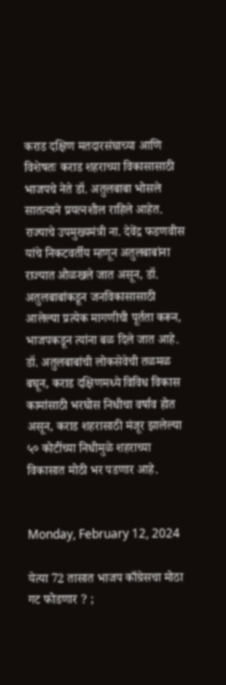कराड दक्षिण मतदारसंघाच्या आणि विशेषतः कराड शहराच्या विकासासाठी भाजपचे नेते डॉ. अतुलबाबा भोसले सातत्याने प्रयत्नशील राहिले आहेत. राज्याचे उपमुख्यमंत्री ना. देवेंद्र फडणवीस यांचे निकटवर्तीय म्हणून अतुलबाबांना राज्यात ओळखले जात असून, डॉ. अतुलबाबांकडून जनविकासासाठी आलेल्या प्रत्येक मागणीची पूर्तता करून, भाजपकडून त्यांना बळ दिले जात आहे. डॉ. अतुलबाबांची लोकसेवेची तळमळ बघून, कराड दक्षिणमध्ये विविध विकास कामांसाठी भरघोस निधीचा वर्षाव होत असून, कराड शहरासाठी मंजूर झालेल्या ५० कोटींच्या निधीमुळे शहराच्या विकासात मोठी भर पडणार आहे.


Monday, February 12, 2024

येत्या 72 तासात भाजप काँग्रेसचा मोठा गट फोडणार ? ;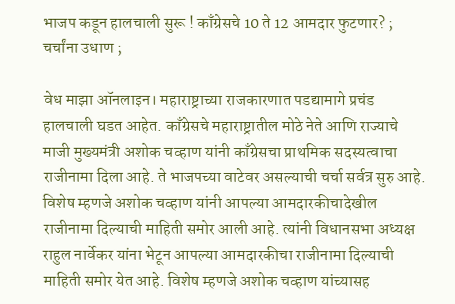भाजप कडून हालचाली सुरू ! काँग्रेसचे 10 ते 12 आमदार फुटणार? ; चर्चांना उधाण ;

वेध माझा ऑनलाइन। महाराष्ट्राच्या राजकारणात पडद्यामागे प्रचंड हालचाली घडत आहेत. काँग्रेसचे महाराष्ट्रातील मोठे नेते आणि राज्याचे माजी मुख्यमंत्री अशोक चव्हाण यांनी काँग्रेसचा प्राथमिक सदस्यत्वाचा राजीनामा दिला आहे. ते भाजपच्या वाटेवर असल्याची चर्चा सर्वत्र सुरु आहे. विशेष म्हणजे अशोक चव्हाण यांनी आपल्या आमदारकीचादेखील राजीनामा दिल्याची माहिती समोर आली आहे. त्यांनी विधानसभा अध्यक्ष राहुल नार्वेकर यांना भेटून आपल्या आमदारकीचा राजीनामा दिल्याची माहिती समोर येत आहे. विशेष म्हणजे अशोक चव्हाण यांच्यासह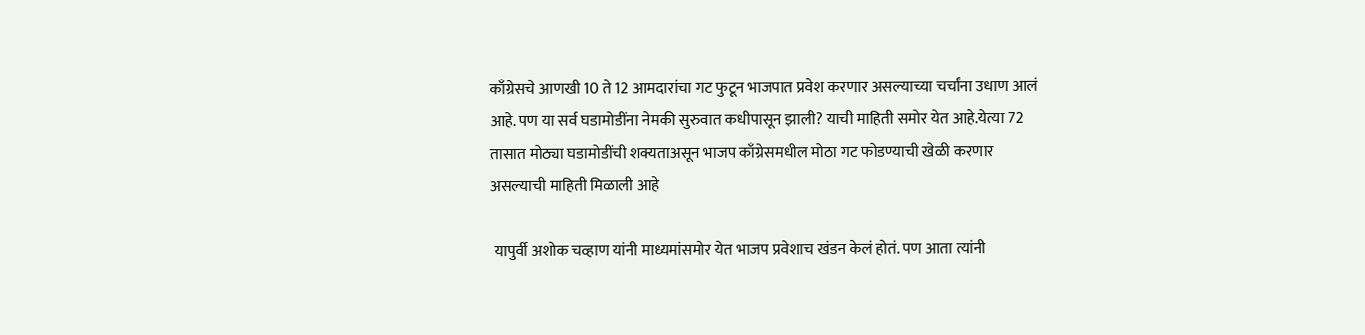काँग्रेसचे आणखी 10 ते 12 आमदारांचा गट फुटून भाजपात प्रवेश करणार असल्याच्या चर्चांना उधाण आलं आहे. पण या सर्व घडामोडींना नेमकी सुरुवात कधीपासून झाली? याची माहिती समोर येत आहे.येत्या 72 तासात मोठ्या घडामोडींची शक्यताअसून भाजप काँग्रेसमधील मोठा गट फोडण्याची खेळी करणार असल्याची माहिती मिळाली आहे

 यापुर्वी अशोक चव्हाण यांनी माध्यमांसमोर येत भाजप प्रवेशाच खंडन केलं होतं. पण आता त्यांनी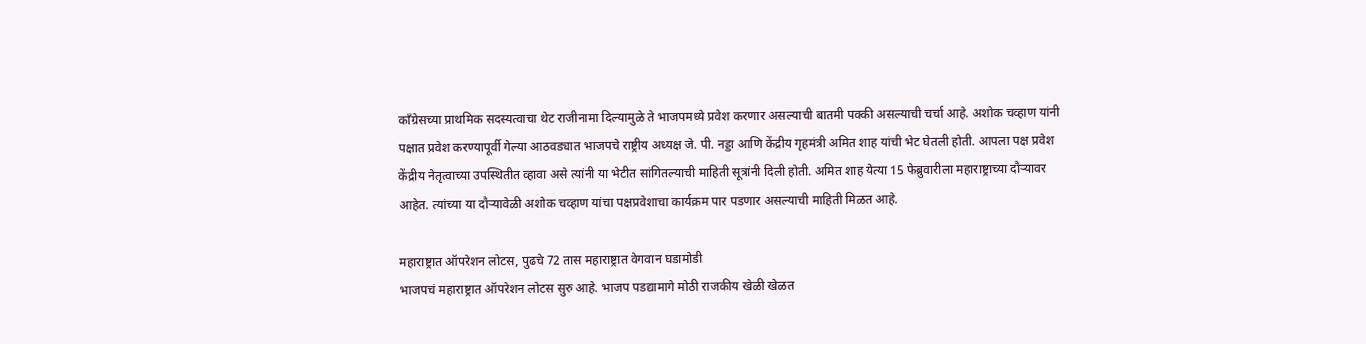काँग्रेसच्या प्राथमिक सदस्यत्वाचा थेट राजीनामा दिल्यामुळे ते भाजपमध्ये प्रवेश करणार असल्याची बातमी पक्की असल्याची चर्चा आहे. अशोक चव्हाण यांनी पक्षात प्रवेश करण्यापूर्वी गेल्या आठवड्यात भाजपचे राष्ट्रीय अध्यक्ष जे. पी. नड्डा आणि केंद्रीय गृहमंत्री अमित शाह यांची भेट घेतली होती. आपला पक्ष प्रवेश केंद्रीय नेतृत्वाच्या उपस्थितीत व्हावा असे त्यांनी या भेटीत सांगितल्याची माहिती सूत्रांनी दिली होती. अमित शाह येत्या 15 फेब्रुवारीला महाराष्ट्राच्या दौऱ्यावर आहेत. त्यांच्या या दौऱ्यावेळी अशोक चव्हाण यांचा पक्षप्रवेशाचा कार्यक्रम पार पडणार असल्याची माहिती मिळत आहे.

महाराष्ट्रात ऑपरेशन लोटस, पुढचे 72 तास महाराष्ट्रात वेगवान घडामोडी
भाजपचं महाराष्ट्रात ऑपरेशन लोटस सुरु आहे. भाजप पडद्यामागे मोठी राजकीय खेळी खेळत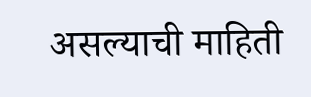असल्याची माहिती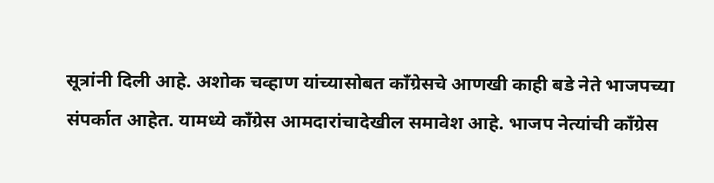सूत्रांनी दिली आहे. अशोक चव्हाण यांच्यासोबत काँग्रेसचे आणखी काही बडे नेते भाजपच्या संपर्कात आहेत. यामध्ये काँग्रेस आमदारांचादेखील समावेश आहे. भाजप नेत्यांची काँग्रेस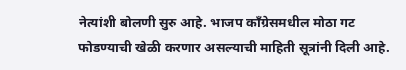नेत्यांशी बोलणी सुरु आहे. भाजप काँग्रेसमधील मोठा गट फोडण्याची खेळी करणार असल्याची माहिती सूत्रांनी दिली आहे.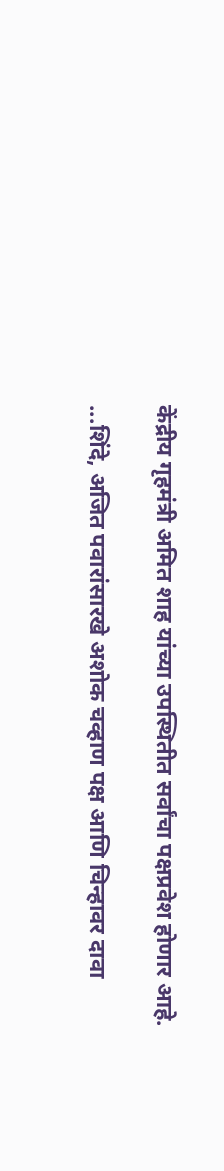केंद्रीय गृहमंत्री अमित शाह यांच्या उपस्थितीत सर्वांचा पक्षप्रवेश होणार आहे.

...शिंदे, अजित पवारांसारखे अशोक चव्हाण पक्ष आणि चिन्हावर दावा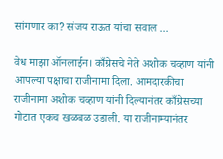सांगणार का? संजय राऊत यांचा सवाल ...

वेध माझा ऑनलाईन। काँग्रेसचे नेते अशोक चव्हाण यांनी आपल्या पक्षाचा राजीनामा दिला. आमदारकीचा राजीनामा अशोक चव्हाण यांनी दिल्यानंतर काँग्रेसच्या गोटात एकच खळबळ उडाली. या राजीनाम्यानंतर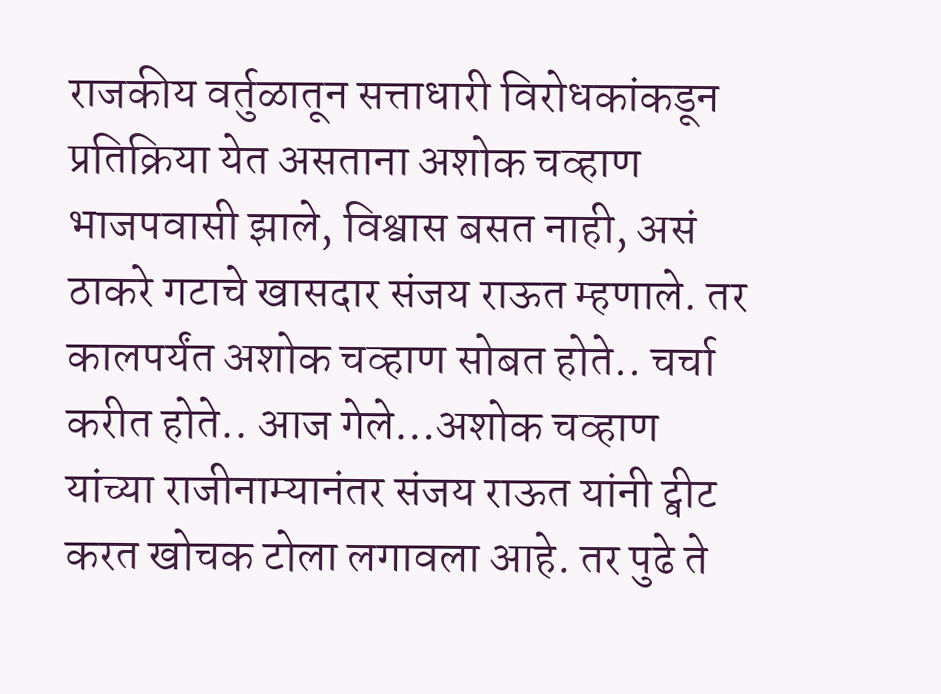राजकीय वर्तुळातून सत्ताधारी विरोधकांकडून प्रतिक्रिया येत असताना अशोक चव्हाण भाजपवासी झाले, विश्वास बसत नाही, असं ठाकरे गटाचे खासदार संजय राऊत म्हणाले. तर कालपर्यंत अशोक चव्हाण सोबत होते.. चर्चा करीत होते.. आज गेले…अशोक चव्हाण यांच्या राजीनाम्यानंतर संजय राऊत यांनी ट्वीट करत खोचक टोला लगावला आहे. तर पुढे ते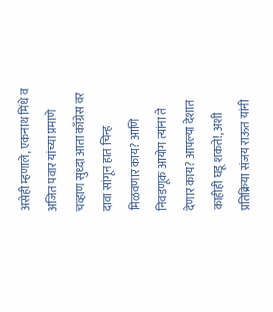असेही म्हणाले, एकनाथ मिंधे व अजित पवार यांच्या प्रमाणे चव्हाण सुध्दा आता काँग्रेस वर दावा सांगून हात चिन्ह मिळवणार काय? आणि निवडणूक आयोग त्यांना ते देणार काय? आपल्या देशात काहीही घडू शकते!, अशी प्रतिक्रिया संजय राऊत यांनी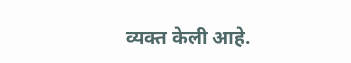व्यक्त केली आहे.